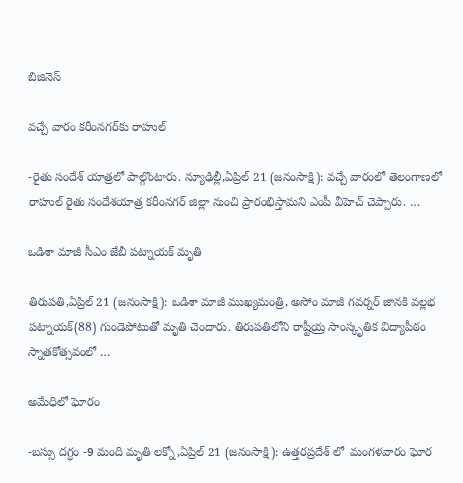బిజినెస్

వచ్చే వారం కరీంనగర్‌కు రాహుల్‌

-రైతు సందేశ్‌ యాత్రలో పాల్గొంటారు. న్యూఢిల్లీ,ఏప్రిల్‌ 21 (జనంసాక్షి): వచ్చే వారంలో తెలంగాణలో రాహుల్‌ రైతు సందేశయాత్ర కరీంనగర్‌ జిల్లా నుంచి ప్రారంభిస్తామని ఎంపీ వీహెచ్‌ చెప్పారు. …

ఒడిశా మాజీ సీఎం జేబీ పట్నాయక్‌ మృతి

తిరుపతి,ఏప్రిల్‌ 21 (జనంసాక్షి): ఒడిశా మాజీ ముఖ్యమంత్రి, అసోం మాజీ గవర్నర్‌ జానకి వల్లభ పట్నాయక్‌(88) గుండెపోటుతో మృతి చెందారు. తిరుపతిలోని రాష్టీయ్ర సాంస్కృతిక విద్యాపీఠం స్నాతకోత్సవంలో …

అమేధిలో ఘోరం

-బస్సు దగ్ధం -9 మంది మృతి లక్నో,ఏప్రిల్‌ 21 (జనంసాక్షి): ఉత్తరప్రదేశ్‌ లో  మంగళవారం ఘోర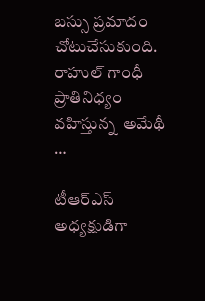బస్సు ప్రమాదం చోటుచేసుకుంది. రాహుల్‌ గాంధీ ప్రాతినిధ్యం వహిస్తున్న  అమేథీ …

టీఆర్‌ఎస్‌ అధ్యక్షుడిగా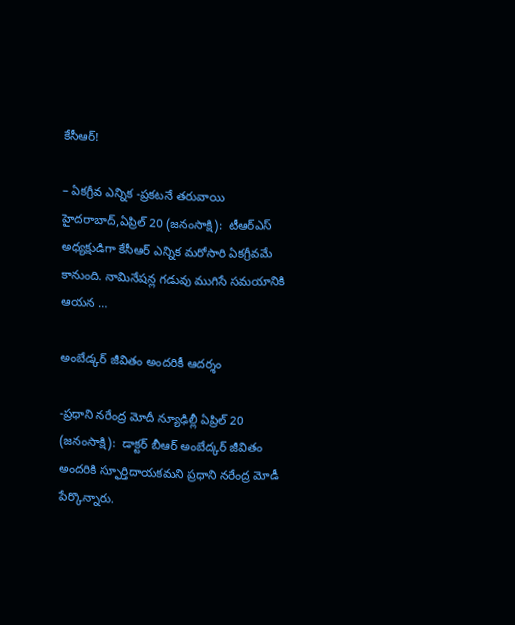కేసీఆర్‌!

– ఏకగ్రీవ ఎన్నిక -ప్రకటనే తరువాయి హైదరాబాద్‌,ఏప్రిల్‌ 20 (జనంసాక్షి):  టీఆర్‌ఎస్‌ అధ్యక్షుడిగా కేసీఆర్‌ ఎన్నిక మరోసారి ఏకగ్రీవమే కానుంది. నామినేషన్ల గడువు ముగిసే సమయానికి ఆయన …

అంబేడ్కర్‌ జీవితం అందరికీ ఆదర్శం

-ప్రధాని నరేంద్ర మోదీ న్యూఢిల్లీ ఏప్రిల్‌ 20 (జనంసాక్షి):  డాక్టర్‌ బీఆర్‌ అంబేద్కర్‌ జీవితం అందరికి స్ఫూర్తిదాయకమని ప్రధాని నరేంద్ర మోడీ పేర్కొన్నారు.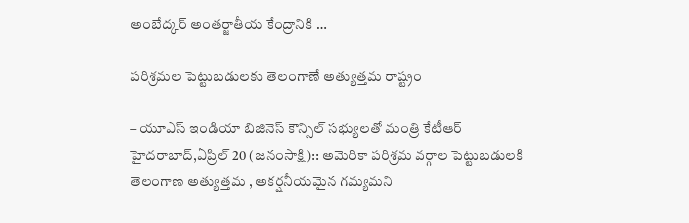అంబేద్కర్‌ అంతర్జాతీయ కేంద్రానికి …

పరిశ్రమల పెట్టుబడులకు తెలంగాణే అత్యుత్తమ రాష్ట్రం

– యూఎస్‌ ఇండియా బిజినెస్‌ కౌన్సిల్‌ సభ్యులతో మంత్రి కేటీఆర్‌ హైదరాబాద్‌,ఏప్రిల్‌ 20 (జనంసాక్షి):: అమెరికా పరిశ్రమ వర్గాల పెట్టుబడులకి తెలంగాణ అత్యుత్తమ , అకర్షనీయమైన గమ్యమని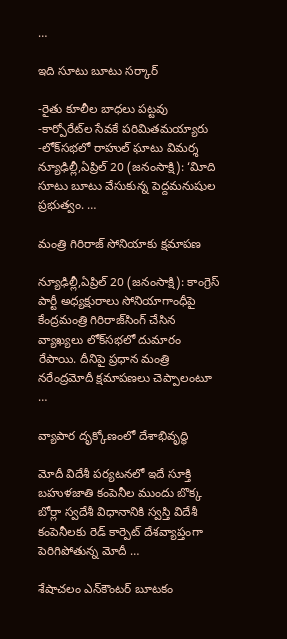…

ఇది సూటు బూటు సర్కార్‌

-రైతు కూలీల బాధలు పట్టవు -కార్పోరేట్‌ల సేవకే పరిమితమయ్యారు -లోక్‌సభలో రాహుల్‌ ఘాటు విమర్శ న్యూఢిల్లీ,ఏప్రిల్‌ 20 (జనంసాక్షి): ‘విూది సూటు బూటు వేసుకున్న పెద్దమనుషుల ప్రభుత్వం. …

మంత్రి గిరిరాజ్‌ సోనియాకు క్షమాపణ

న్యూఢిల్లీ,ఏప్రిల్‌ 20 (జనంసాక్షి): కాంగ్రెస్‌ పార్టీ అధ్యక్షురాలు సోనియాగాంధీపై కేంద్రమంత్రి గిరిరాజ్‌సింగ్‌ చేసిన వ్యాఖ్యలు లోక్‌సభలో దుమారం రేపాయి. దీనిపై ప్రధాన మంత్రి నరేంద్రమోదీ క్షమాపణలు చెప్పాలంటూ …

వ్యాపార దృక్కోణంలో దేశాభివృద్ధి

మోదీ విదేశీ పర్యటనలో ఇదే సూక్తి బహుళజాతి కంపెనీల ముందు బొక్క బోర్లా స్వదేశీ విధానానికి స్వస్తి విదేశీ కంపెనీలకు రెడ్‌ కార్పెట్‌ దేశవ్యాప్తంగా పెరిగిపోతున్న మోదీ …

శేషాచలం ఎన్‌కౌంటర్‌ బూటకం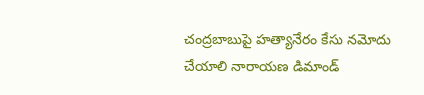చంద్రబాబుపై హత్యానేరం కేసు నమోదు చేయాలి నారాయణ డిమాండ్‌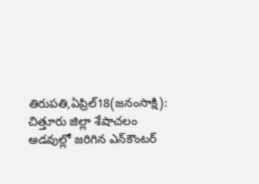తిరుపతి,ఏప్రిల్‌18(జనంసాక్షి): చిత్తూరు జిల్లా శేషాచలం అడవుల్లో జరిగిన ఎన్‌కౌంటర్‌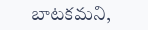బాటకమని,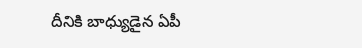దీనికి బాధ్యుడైన ఏపీ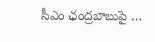సీఎం ఛంద్రబాబుపై …